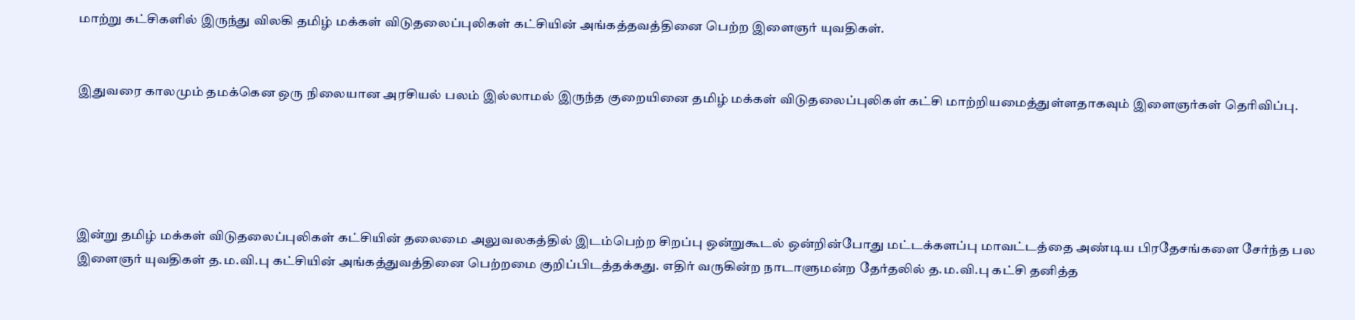மாற்று கட்சிகளில் இருந்து விலகி தமிழ் மக்கள் விடுதலைப்புலிகள் கட்சியின் அங்கத்தவத்தினை பெற்ற இளைஞர் யுவதிகள்.


இதுவரை காலமும் தமக்கென ஒரு நிலையான அரசியல் பலம் இல்லாமல் இருந்த குறையினை தமிழ் மக்கள் விடுதலைப்புலிகள் கட்சி மாற்றியமைத்துள்ளதாகவும் இளைஞர்கள் தெரிவிப்பு.





இன்று தமிழ் மக்கள் விடுதலைப்புலிகள் கட்சியின் தலைமை அலுவலகத்தில் இடம்பெற்ற சிறப்பு ஒன்றுகூடல் ஒன்றின்போது மட்டக்களப்பு மாவட்டத்தை அண்டிய பிரதேசங்களை சேர்ந்த பல இளைஞர் யுவதிகள் த.ம.வி.பு கட்சியின் அங்கத்துவத்தினை பெற்றமை குறிப்பிடத்தக்கது. எதிர் வருகின்ற நாடாளுமன்ற தேர்தலில் த.ம.வி.பு கட்சி தனித்த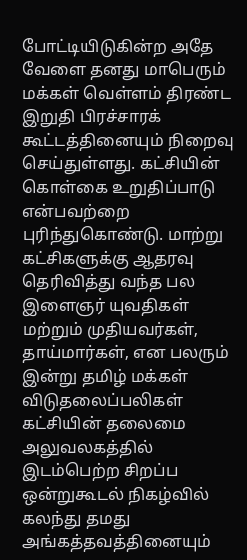போட்டியிடுகின்ற அதே வேளை தனது மாபெரும் மக்கள் வெள்ளம் திரண்ட இறுதி பிரச்சாரக் கூட்டத்தினையும் நிறைவு செய்துள்ளது. கட்சியின் கொள்கை உறுதிப்பாடு என்பவற்றை புரிந்துகொண்டு. மாற்று கட்சிகளுக்கு ஆதரவு தெரிவித்து வந்த பல இளைஞர் யுவதிகள் மற்றும் முதியவர்கள், தாய்மார்கள், என பலரும் இன்று தமிழ் மக்கள் விடுதலைப்பலிகள் கட்சியின் தலைமை அலுவலகத்தில் இடம்பெற்ற சிறப்ப ஒன்றுகூடல் நிகழ்வில் கலந்து தமது அங்கத்தவத்தினையும்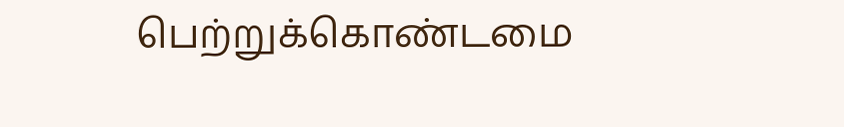பெற்றுக்கொண்டமை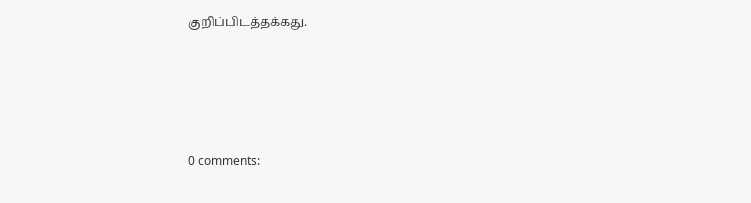குறிப்பிடத்தக்கது.





0 comments: